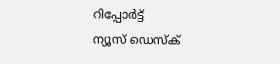റിപ്പോര്‍ട്ട്
ന്യൂസ് ഡെസ്ക്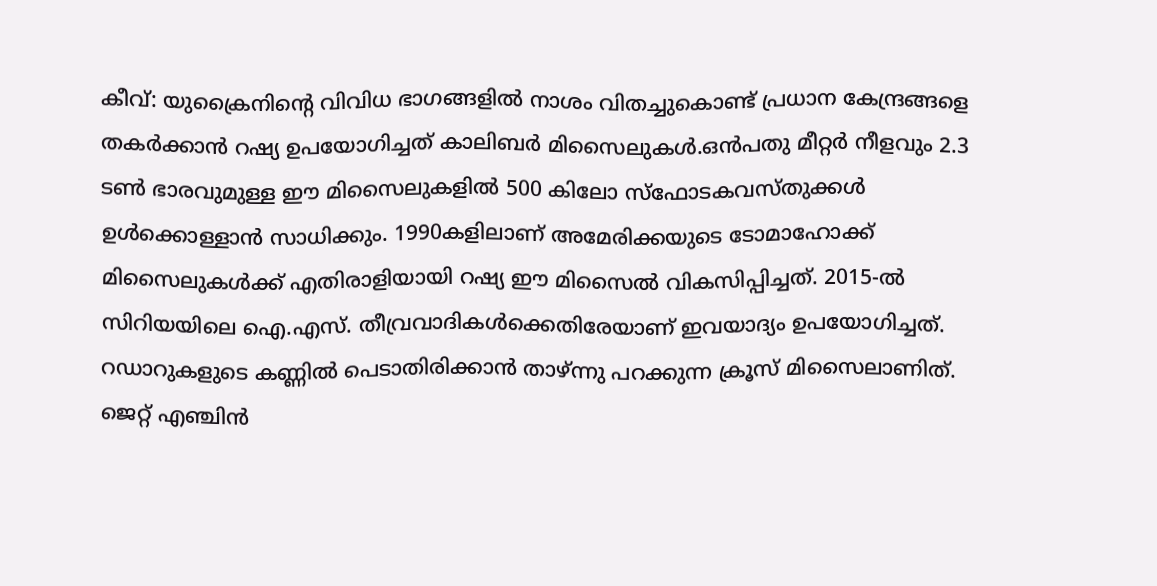കീവ്: യുക്രൈനിന്റെ വിവിധ ഭാഗങ്ങളില്‍ നാശം വിതച്ചുകൊണ്ട് പ്രധാന കേന്ദ്രങ്ങളെ തകര്‍ക്കാന്‍ റഷ്യ ഉപയോഗിച്ചത് കാലിബര്‍ മിസൈലുകള്‍.ഒന്‍പതു മീറ്റര്‍ നീളവും 2.3 ടണ്‍ ഭാരവുമുള്ള ഈ മിസൈലുകളില്‍ 500 കിലോ സ്ഫോടകവസ്തുക്കള്‍ ഉള്‍ക്കൊള്ളാന്‍ സാധിക്കും. 1990കളിലാണ് അമേരിക്കയുടെ ടോമാഹോക്ക് മിസൈലുകള്‍ക്ക് എതിരാളിയായി റഷ്യ ഈ മിസൈല്‍ വികസിപ്പിച്ചത്. 2015-ല്‍ സിറിയയിലെ ഐ.എസ്. തീവ്രവാദികള്‍ക്കെതിരേയാണ് ഇവയാദ്യം ഉപയോഗിച്ചത്. റഡാറുകളുടെ കണ്ണില്‍ പെടാതിരിക്കാന്‍ താഴ്ന്നു പറക്കുന്ന ക്രൂസ് മിസൈലാണിത്. ജെറ്റ് എഞ്ചിന്‍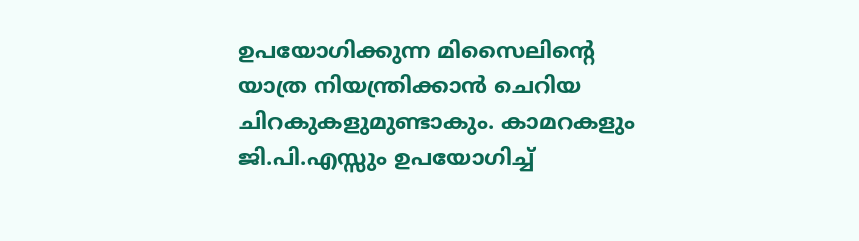ഉപയോഗിക്കുന്ന മിസൈലിന്റെ യാത്ര നിയന്ത്രിക്കാന്‍ ചെറിയ ചിറകുകളുമുണ്ടാകും. കാമറകളും ജി.പി.എസ്സും ഉപയോഗിച്ച്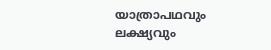യാത്രാപഥവും ലക്ഷ്യവും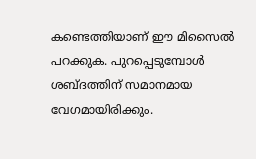കണ്ടെത്തിയാണ് ഈ മിസൈല്‍ പറക്കുക. പുറപ്പെടുമ്പോള്‍ ശബ്ദത്തിന് സമാനമായ വേഗമായിരിക്കും.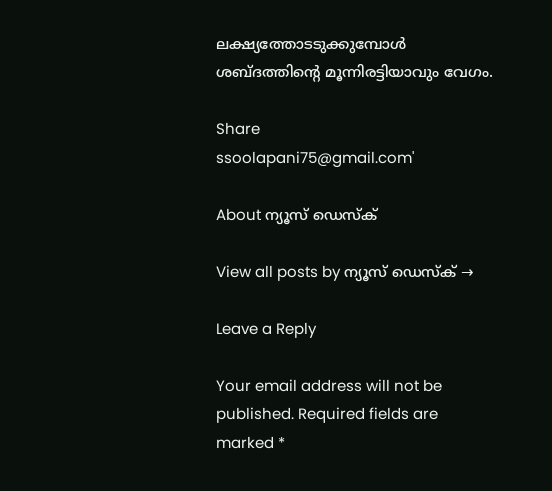ലക്ഷ്യത്തോടടുക്കുമ്പോള്‍ ശബ്ദത്തിന്റെ മൂന്നിരട്ടിയാവും വേഗം.

Share
ssoolapani75@gmail.com'

About ന്യൂസ് ഡെസ്ക്

View all posts by ന്യൂസ് ഡെസ്ക് →

Leave a Reply

Your email address will not be published. Required fields are marked *